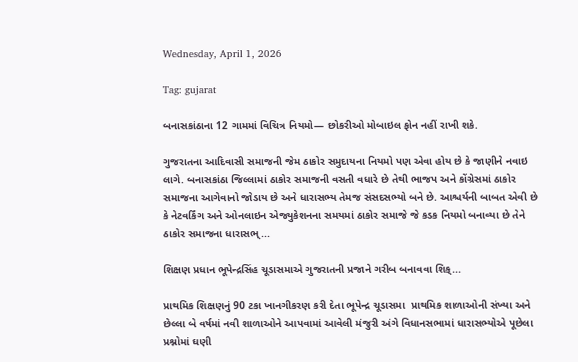Wednesday, April 1, 2026

Tag: gujarat

બનાસકાંઠાના 12 ગામમાં વિચિત્ર નિયમો— છોકરીઓ મોબાઇલ ફોન નહીં રાખી શકે.

ગુજરાતના આદિવાસી સમાજની જેમ ઠાકોર સમુદાયના નિયમો પણ એવા હોય છે કે જાણીને નવાઇ લાગે. બનાસકાંઠા જિલ્લામાં ઠાકોર સમાજની વસતી વધારે છે તેથી ભાજપ અને કોંગ્રેસમાં ઠાકોર સમાજના આગેવાનો જોડાય છે અને ધારાસભ્ય તેમજ સંસદસભ્યો બને છે. આશ્ચર્યની બાબત એવી છે કે નેટવર્કિંગ અને ઓનલાઇન એજ્યુકેશનના સમયમાં ઠાકોર સમાજે જે કડક નિયમો બનાવ્યા છે તેને ઠાકોર સમાજના ધારાસભ્...

શિક્ષણ પ્રધાન ભૂપેન્દ્રસિંહ ચૂડાસમાએ ગુજરાતની પ્રજાને ગરીબ બનાવવા શિક્...

પ્રાથમિક શિક્ષણનું 90 ટકા ખાનગીકરણ કરી દેતા ભૂપેન્દ્ર ચૂડાસમા  પ્રાથમિક શાળાઓની સંખ્યા અને છેલ્લા બે વર્ષમાં નવી શાળાઓને આપવામાં આવેલી મંજુરી અંગે વિધાનસભામાં ધારાસભ્યોએ પૂછેલા પ્રશ્નોમાં ઘણી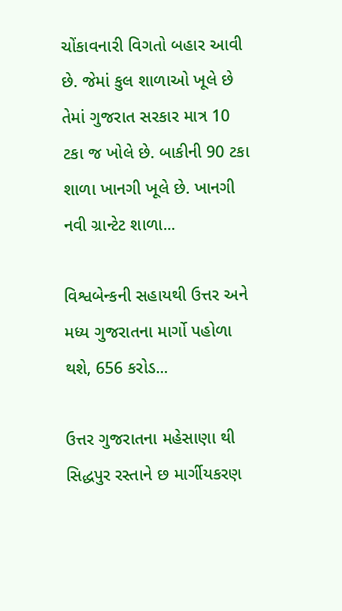ચોંકાવનારી વિગતો બહાર આવી છે. જેમાં કુલ શાળાઓ ખૂલે છે તેમાં ગુજરાત સરકાર માત્ર 10 ટકા જ ખોલે છે. બાકીની 90 ટકા શાળા ખાનગી ખૂલે છે. ખાનગી નવી ગ્રાન્ટેટ શાળા...

વિશ્વબેન્કની સહાયથી ઉત્તર અને મધ્ય ગુજરાતના માર્ગો પહોળા થશે, 656 કરોડ...

ઉત્તર ગુજરાતના મહેસાણા થી સિદ્ધપુર રસ્તાને છ માર્ગીયકરણ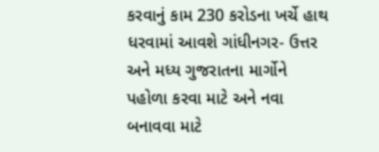કરવાનું કામ 230 કરોડના ખર્ચે હાથ ધરવામાં આવશે ગાંધીનગર- ઉત્તર અને મધ્ય ગુજરાતના માર્ગોને પહોળા કરવા માટે અને નવા બનાવવા માટે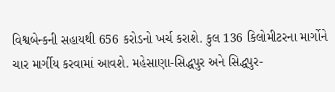વિશ્વબેન્કની સહાયથી 656 કરોડનો ખર્ચ કરાશે. કુલ 136 કિલોમીટરના માર્ગોને ચાર માર્ગીય કરવામાં આવશે. મહેસાણા-સિદ્ધપુર અને સિદ્ધપુર-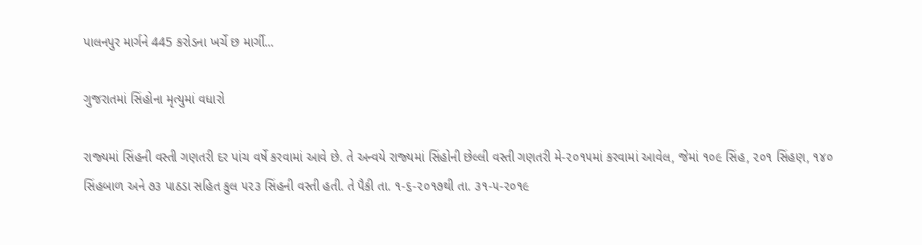પાલનપુર માર્ગને 445 કરોડના ખર્ચે છ માર્ગી...

ગુજરાતમાં સિંહોના મૃત્‍યુમાં વધારો

રાજ્‍યમાં સિંહની વસ્‍તી ગણતરી દર પાંચ વર્ષે કરવામાં આવે છે. તે અન્‍વયે રાજ્‍યમાં સિંહોની છેલ્લી વસ્‍તી ગણતરી મે-૨૦૧૫માં કરવામાં આવેલ, જેમાં ૧૦૯ સિંહ, ૨૦૧ સિંહણ, ૧૪૦ સિંહબાળ અને ૭૩ પાઠડા સહિત કુલ ૫૨૩ સિંહની વસ્‍તી હતી. તે પૈકી તા. ૧-૬-૨૦૧૭થી તા. ૩૧-૫-૨૦૧૯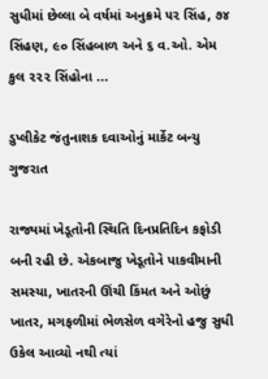સુધીમાં છેલ્લા બે વર્ષમાં અનુક્રમે ૫૨ સિંહ, ૭૪ સિંહણ, ૯૦ સિંહબાળ અને ૬ વ.ઓ. એમ કુલ ૨૨૨ સિંહોના ...

ડુપ્લીકેટ જંતુનાશક દવાઓનું માર્કેટ બન્યુ ગુજરાત

રાજ્યમાં ખેડૂતોની સ્થિતિ દિનપ્રતિદિન કફોડી બની રહી છે. એકબાજુ ખેડૂતોને પાકવીમાની સમસ્યા, ખાતરની ઊંચી કિંમત અને ઓછું ખાતર, મગફળીમાં ભેળસેળ વગેરેનો હજુ સુધી ઉકેલ આવ્યો નથી ત્યાં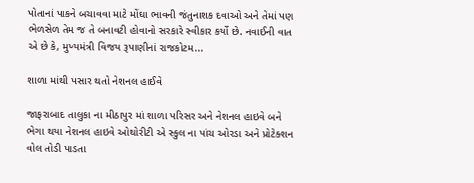પોતાનાં પાકને બચાવવા માટે મોંઘા ભાવની જંતુનાશક દવાઓ અને તેમાં પણ ભેળસેળ તેમ જ તે બનાવટી હોવાનો સરકારે સ્વીકાર કર્યો છે. નવાઈની વાત એ છે કે, મુખ્યમંત્રી વિજય રૂપાણીનાં રાજકોટમ...

શાળા માંથી પસાર થતો નેશનલ હાઈવે

જાફરાબાદ તાલુકા ના મીઠાપુર માં શાળા પરિસર અને નેશનલ હાઇવે બને ભેગા થયા નેશનલ હાઇવે ઓથોરીટી એ સ્કુલ ના પાંચ ઓરડા અને પ્રોટેક્શન વોલ તોડી પાડતા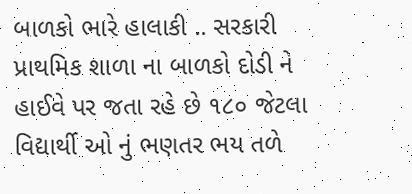બાળકો ભારે હાલાકી .. સરકારી પ્રાથમિક શાળા ના બાળકો દોડી ને હાઈવે પર જતા રહે છે ૧૮૦ જેટલા વિદ્યાર્થી ઓ નું ભણતર ભય તળે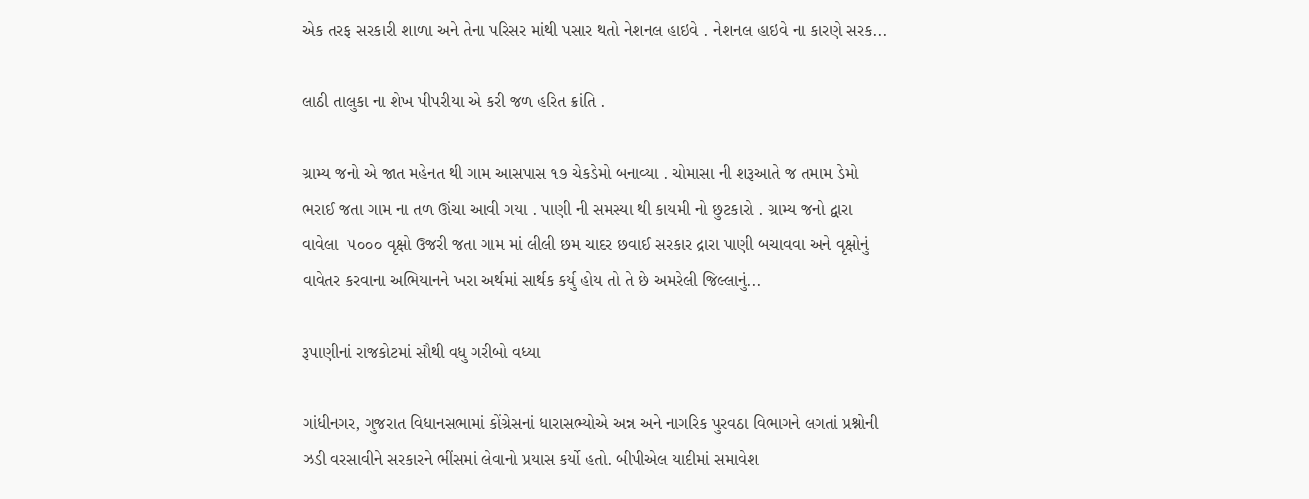એક તરફ સરકારી શાળા અને તેના પરિસર માંથી પસાર થતો નેશનલ હાઇવે . નેશનલ હાઇવે ના કારણે સરક...

લાઠી તાલુકા ના શેખ પીપરીયા એ કરી જળ હરિત ક્રાંતિ .

ગ્રામ્ય જનો એ જાત મહેનત થી ગામ આસપાસ ૧૭ ચેકડેમો બનાવ્યા . ચોમાસા ની શરૂઆતે જ તમામ ડેમો ભરાઈ જતા ગામ ના તળ ઊંચા આવી ગયા . પાણી ની સમસ્યા થી કાયમી નો છુટકારો . ગ્રામ્ય જનો દ્વારા વાવેલા  ૫૦૦૦ વૃક્ષો ઉજરી જતા ગામ માં લીલી છમ ચાદર છવાઈ સરકાર દ્રારા પાણી બચાવવા અને વૃક્ષોનું વાવેતર કરવાના અભિયાનને ખરા અર્થમાં સાર્થક કર્યુ હોય તો તે છે અમરેલી જિલ્લાનું...

રૂપાણીનાં રાજકોટમાં સૌથી વધુ ગરીબો વધ્યા

ગાંધીનગર, ગુજરાત વિધાનસભામાં કોંગ્રેસનાં ધારાસભ્યોએ અન્ન અને નાગરિક પુરવઠા વિભાગને લગતાં પ્રશ્નોની ઝડી વરસાવીને સરકારને ભીંસમાં લેવાનો પ્રયાસ કર્યો હતો. બીપીએલ યાદીમાં સમાવેશ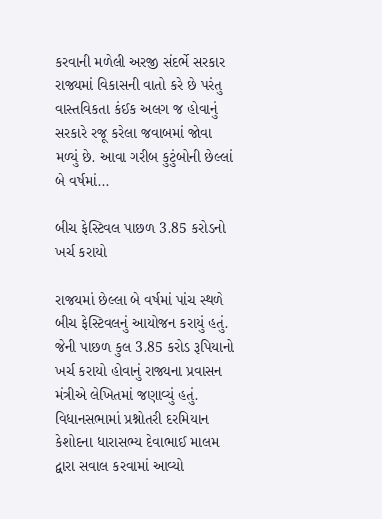કરવાની મળેલી અરજી સંદર્ભે સરકાર રાજ્યમાં વિકાસની વાતો કરે છે પરંતુ વાસ્તવિકતા કંઈક અલગ જ હોવાનું સરકારે રજૂ કરેલા જવાબમાં જોવા મળ્યું છે. આવા ગરીબ કુટુંબોની છેલ્લાં બે વર્ષમાં...

બીચ ફેસ્ટિવલ પાછળ 3.85 કરોડનો ખર્ચ કરાયો

રાજયમાં છેલ્લા બે વર્ષમાં પાંચ સ્થળે બીચ ફેસ્ટિવલનું આયોજન કરાયું હતું. જેની પાછળ કુલ 3.85 કરોડ રૂપિયાનો ખર્ચ કરાયો હોવાનું રાજ્યના પ્રવાસન મંત્રીએ લેખિતમાં જણાવ્યું હતું. વિધાનસભામાં પ્રશ્નોતરી દરમિયાન કેશોદના ધારાસભ્ય દેવાભાઈ માલમ દ્વારા સવાલ કરવામાં આવ્યો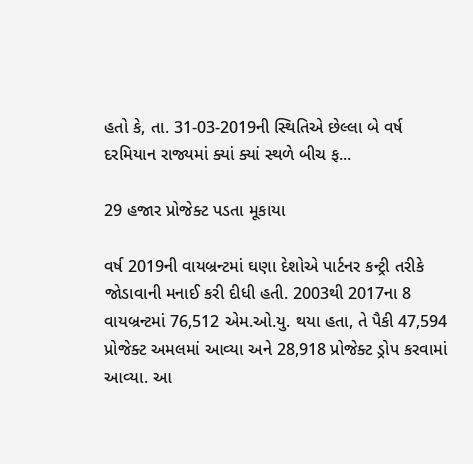હતો કે, તા. 31-03-2019ની સ્થિતિએ છેલ્લા બે વર્ષ દરમિયાન રાજ્યમાં ક્યાં ક્યાં સ્થળે બીચ ફ...

29 હજાર પ્રોજેક્ટ પડતા મૂકાયા

વર્ષ 2019ની વાયબ્રન્‍ટમાં ઘણા દેશોએ પાર્ટનર કન્‍ટ્રી તરીકે જોડાવાની મનાઈ કરી દીધી હતી. 2003થી 2017ના 8 વાયબ્રન્‍ટમાં 76,512 એમ.ઓ.યુ. થયા હતા, તે પૈકી 47,594 પ્રોજેક્‍ટ અમલમાં આવ્‍યા અને 28,918 પ્રોજેક્‍ટ ડ્રોપ કરવામાં આવ્‍યા. આ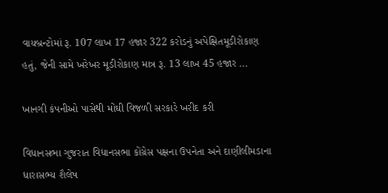વાયબ્રન્‍ટોમાં રૂ. 107 લાખ 17 હજાર 322 કરોડનું અપેક્ષિતમૂડીરોકાણ હતું, જેની સામે ખરેખર મૂડીરોકાણ માત્ર રૂ. 13 લાખ 45 હજાર ...

ખાનગી કંપનીઓ પાસેથી મોંઘી વિજળી સરકારે ખરીદ કરી

વિધાનસભા ગુજરાત વિધાનસભા કોંગ્રેસ પક્ષના ઉપનેતા અને દાણીલીમડાના ધારાસભ્‍ય શૈલેષ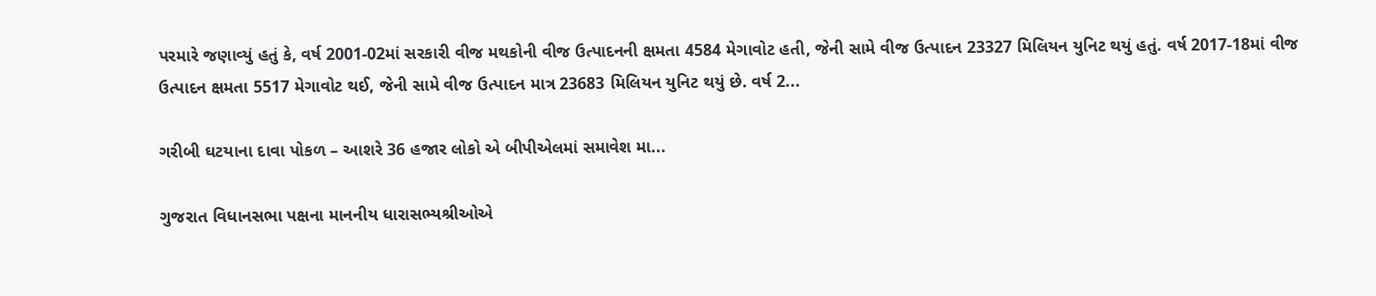પરમારે જણાવ્‍યું હતું કે, વર્ષ 2001-02માં સરકારી વીજ મથકોની વીજ ઉત્‍પાદનની ક્ષમતા 4584 મેગાવોટ હતી, જેની સામે વીજ ઉત્‍પાદન 23327 મિલિયન યુનિટ થયું હતું. વર્ષ 2017-18માં વીજ ઉત્‍પાદન ક્ષમતા 5517 મેગાવોટ થઈ, જેની સામે વીજ ઉત્‍પાદન માત્ર 23683 મિલિયન યુનિટ થયું છે. વર્ષ 2...

ગરીબી ઘટયાના દાવા પોકળ – આશરે 36 હજાર લોકો એ બીપીએલમાં સમાવેશ મા...

ગુજરાત વિધાનસભા પક્ષના માનનીય ધારાસભ્યશ્રીઓએ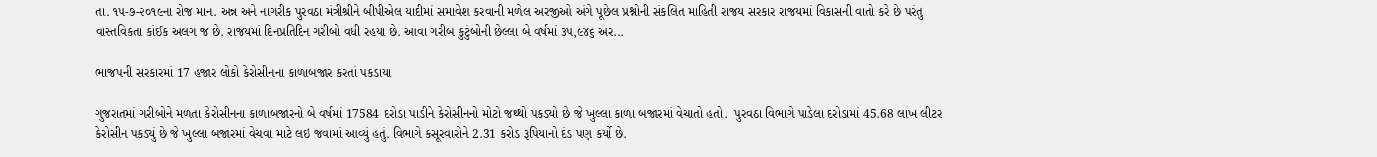તા. ૧૫-૭-૨૦૧૯ના રોજ માન. અન્ન અને નાગરીક પુરવઠા મંત્રીશ્રીને બીપીએલ યાદીમાં સમાવેશ કરવાની મળેલ અરજીઓ અંગે પૂછેલ પ્રશ્નોની સંકલિત માહિતી રાજય સરકાર રાજયમાં વિકાસની વાતો કરે છે પરંતુ વાસ્તવિકતા કાંઈક અલગ જ છે. રાજયમાં દિનપ્રતિદિન ગરીબો વધી રહયા છે. આવા ગરીબ કુટુંબોની છેલ્લા બે વર્ષમાં ૩૫,૯૪૬ અર...

ભાજપની સરકારમાં 17 હજાર લોકો કેરોસીનના કાળાબજાર કરતાં પકડાયા

ગુજરાતમાં ગરીબોને મળતા કેરોસીનના કાળાબજારનો બે વર્ષમાં 17584 દરોડા પાડીને કેરોસીનનો મોટો જથ્થો પકડ્યો છે જે ખુલ્લા કાળા બજારમાં વેચાતો હતો.  પુરવઠા વિભાગે પાડેલા દરોડામાં 45.68 લાખ લીટર કેરોસીન પકડ્યું છે જે ખુલ્લા બજારમાં વેચવા માટે લઇ જવામાં આવ્યું હતું. વિભાગે કસૂરવારોને 2.31 કરોડ રૂપિયાનો દંડ પણ કર્યો છે.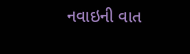નવાઇની વાત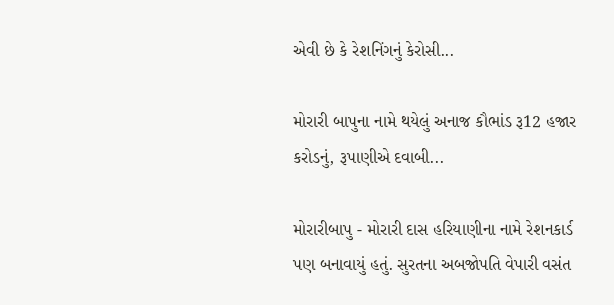એવી છે કે રેશનિંગનું કેરોસી...

મોરારી બાપુના નામે થયેલું અનાજ કૌભાંડ રૂ12 હજાર કરોડનું, રૂપાણીએ દવાબી...

મોરારીબાપુ - મોરારી દાસ હરિયાણીના નામે રેશનકાર્ડ પણ બનાવાયું હતું. સુરતના અબજોપતિ વેપારી વસંત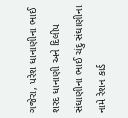ગજેરા, પરેશ ધાનાણીના ભાઈ શરદ ધાનાણી અને દિલીપ સંઘાણીના ભાઈ ચંદુ સંઘાણીના નામે રેશન કાર્ડ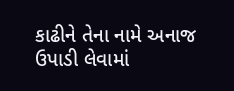કાઢીને તેના નામે અનાજ ઉપાડી લેવામાં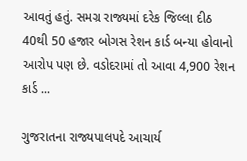આવતું હતું. સમગ્ર રાજ્યમાં દરેક જિલ્લા દીઠ 40થી 50 હજાર બોગસ રેશન કાર્ડ બન્યા હોવાનો આરોપ પણ છે. વડોદરામાં તો આવા 4,900 રેશન કાર્ડ ...

ગુજરાતના રાજ્યપાલપદે આચાર્ય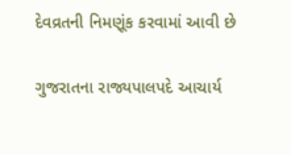દેવવ્રતની નિમણૂંક કરવામાં આવી છે

ગુજરાતના રાજ્યપાલપદે આચાર્ય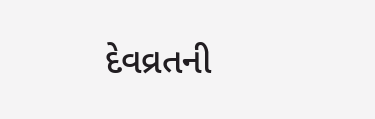દેવવ્રતની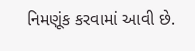નિમણૂંક કરવામાં આવી છે.